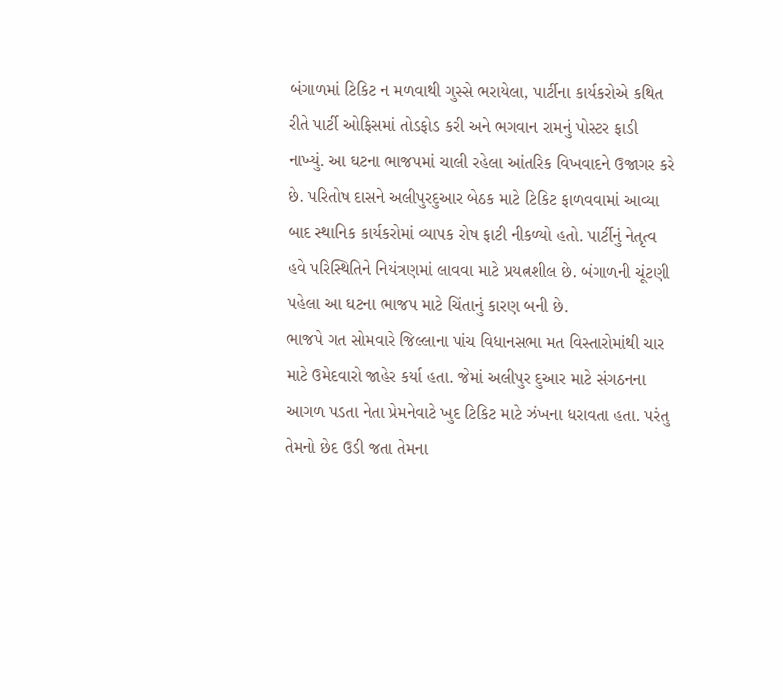બંગાળમાં ટિકિટ ન મળવાથી ગુસ્સે ભરાયેલા, પાર્ટીના કાર્યકરોએ કથિત રીતે પાર્ટી ઓફિસમાં તોડફોડ કરી અને ભગવાન રામનું પોસ્ટર ફાડી નાખ્યું. આ ઘટના ભાજપમાં ચાલી રહેલા આંતરિક વિખવાદને ઉજાગર કરે છે. પરિતોષ દાસને અલીપુરદુઆર બેઠક માટે ટિકિટ ફાળવવામાં આવ્યા બાદ સ્થાનિક કાર્યકરોમાં વ્યાપક રોષ ફાટી નીકળ્યો હતો. પાર્ટીનું નેતૃત્વ હવે પરિસ્થિતિને નિયંત્રણમાં લાવવા માટે પ્રયત્નશીલ છે. બંગાળની ચૂંટણી પહેલા આ ઘટના ભાજપ માટે ચિંતાનું કારણ બની છે.
ભાજપે ગત સોમવારે જિલ્લાના પાંચ વિધાનસભા મત વિસ્તારોમાંથી ચાર માટે ઉમેદવારો જાહેર કર્યા હતા. જેમાં અલીપુર દુઆર માટે સંગઠનના આગળ પડતા નેતા પ્રેમનેવાટે ખુદ ટિકિટ માટે ઝંખના ધરાવતા હતા. પરંતુ તેમનો છેદ ઉડી જતા તેમના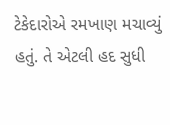ટેકેદારોએ રમખાણ મચાવ્યું હતું. તે એટલી હદ સુધી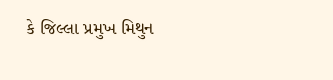કે જિલ્લા પ્રમુખ મિથુન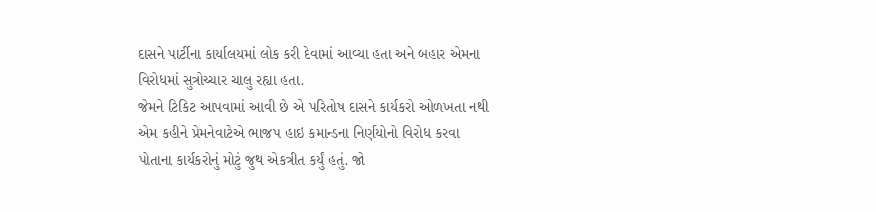દાસને પાર્ટીના કાર્યાલયમાં લોક કરી દેવામાં આવ્યા હતા અને બહાર એમના વિરોધમાં સુત્રોચ્ચાર ચાલુ રહ્યા હતા.
જેમને ટિકિટ આપવામાં આવી છે એ પરિતોષ દાસને કાર્યકરો ઓળખતા નથી એમ કહીને પ્રેમનેવાટેએ ભાજપ હાઇ કમાન્ડના નિર્ણયોનો વિરોધ કરવા પોતાના કાર્યકરોનું મોટું જુથ એકત્રીત કર્યું હતું. જો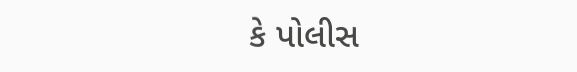કે પોલીસ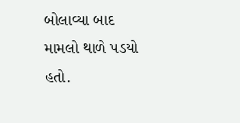બોલાવ્યા બાદ મામલો થાળે પડયો હતો.